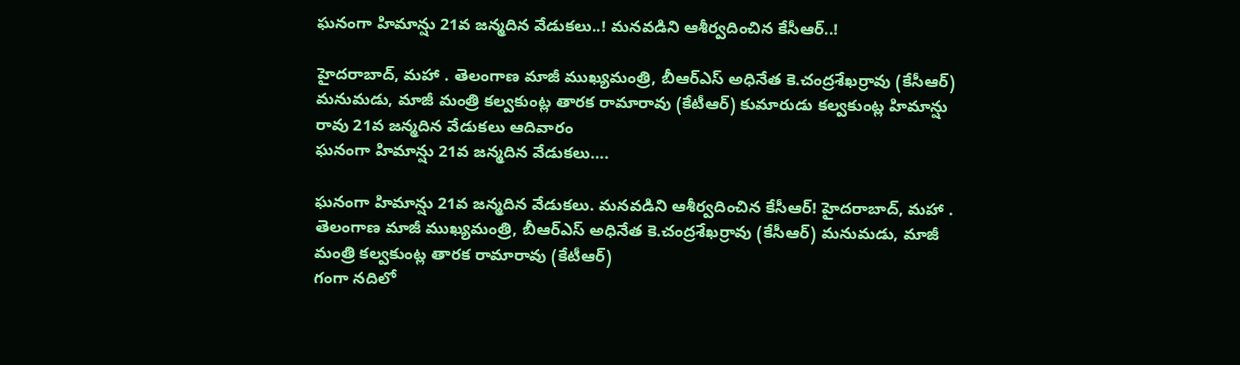ఘనంగా హిమాన్షు 21వ జన్మదిన వేడుకలు..! మనవడిని ఆశీర్వదించిన కేసీఆర్..!

హైదరాబాద్, మహా . తెలంగాణ మాజీ ముఖ్యమంత్రి, బీఆర్ఎస్ అధినేత కె.చంద్రశేఖర్రావు (కేసీఆర్) మనుమడు, మాజీ మంత్రి కల్వకుంట్ల తారక రామారావు (కేటీఆర్) కుమారుడు కల్వకుంట్ల హిమాన్షు రావు 21వ జన్మదిన వేడుకలు ఆదివారం
ఘనంగా హిమాన్షు 21వ జన్మదిన వేడుకలు….

ఘనంగా హిమాన్షు 21వ జన్మదిన వేడుకలు. మనవడిని ఆశీర్వదించిన కేసీఆర్! హైదరాబాద్, మహా . తెలంగాణ మాజీ ముఖ్యమంత్రి, బీఆర్ఎస్ అధినేత కె.చంద్రశేఖర్రావు (కేసీఆర్) మనుమడు, మాజీ మంత్రి కల్వకుంట్ల తారక రామారావు (కేటీఆర్)
గంగా నదిలో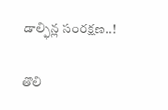డాల్ఫిన్ల సంరక్షణ..!

తొలి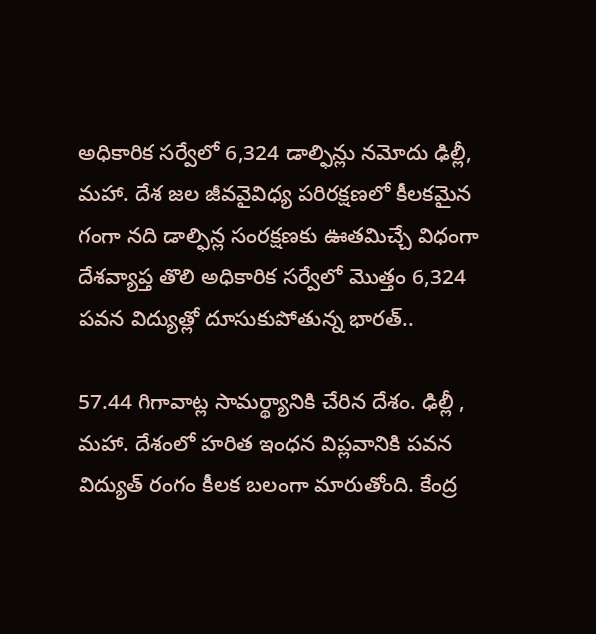అధికారిక సర్వేలో 6,324 డాల్ఫిన్లు నమోదు ఢిల్లీ, మహా. దేశ జల జీవవైవిధ్య పరిరక్షణలో కీలకమైన గంగా నది డాల్ఫిన్ల సంరక్షణకు ఊతమిచ్చే విధంగా దేశవ్యాప్త తొలి అధికారిక సర్వేలో మొత్తం 6,324
పవన విద్యుత్లో దూసుకుపోతున్న భారత్..

57.44 గిగావాట్ల సామర్థ్యానికి చేరిన దేశం. ఢిల్లీ , మహా. దేశంలో హరిత ఇంధన విప్లవానికి పవన విద్యుత్ రంగం కీలక బలంగా మారుతోంది. కేంద్ర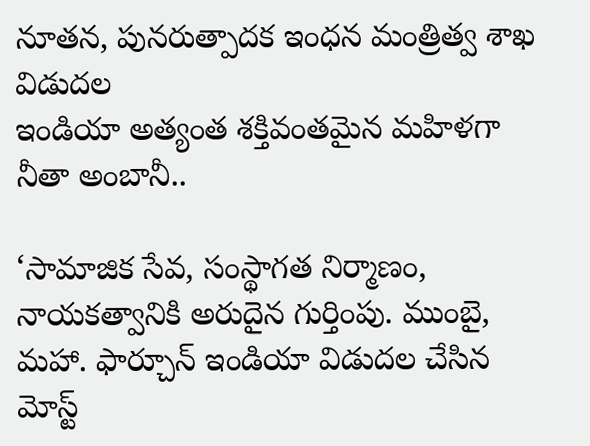నూతన, పునరుత్పాదక ఇంధన మంత్రిత్వ శాఖ విడుదల
ఇండియా అత్యంత శక్తివంతమైన మహిళగా నీతా అంబానీ..

‘సామాజిక సేవ, సంస్థాగత నిర్మాణం, నాయకత్వానికి అరుదైన గుర్తింపు. ముంబై, మహా. ఫార్చూన్ ఇండియా విడుదల చేసిన మోస్ట్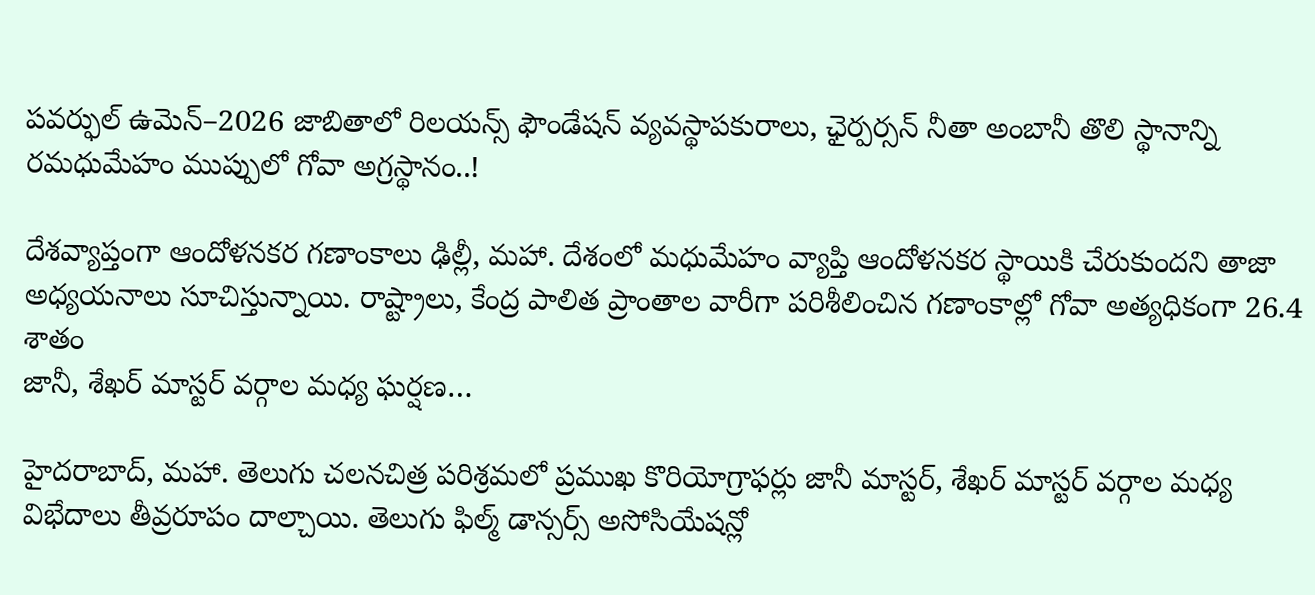పవర్ఫుల్ ఉమెన్–2026 జాబితాలో రిలయన్స్ ఫౌండేషన్ వ్యవస్థాపకురాలు, ఛైర్పర్సన్ నీతా అంబానీ తొలి స్థానాన్ని
రమధుమేహం ముప్పులో గోవా అగ్రస్థానం..!

దేశవ్యాప్తంగా ఆందోళనకర గణాంకాలు ఢిల్లీ, మహా. దేశంలో మధుమేహం వ్యాప్తి ఆందోళనకర స్థాయికి చేరుకుందని తాజా అధ్యయనాలు సూచిస్తున్నాయి. రాష్ట్రాలు, కేంద్ర పాలిత ప్రాంతాల వారీగా పరిశీలించిన గణాంకాల్లో గోవా అత్యధికంగా 26.4 శాతం
జానీ, శేఖర్ మాస్టర్ వర్గాల మధ్య ఘర్షణ…

హైదరాబాద్, మహా. తెలుగు చలనచిత్ర పరిశ్రమలో ప్రముఖ కొరియోగ్రాఫర్లు జానీ మాస్టర్, శేఖర్ మాస్టర్ వర్గాల మధ్య విభేదాలు తీవ్రరూపం దాల్చాయి. తెలుగు ఫిల్మ్ డాన్సర్స్ అసోసియేషన్లో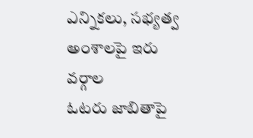ఎన్నికలు, సభ్యత్వ అంశాలపై ఇరు వర్గాల
ఓటరు జాబితాపై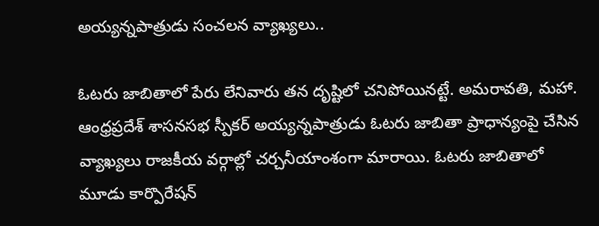అయ్యన్నపాత్రుడు సంచలన వ్యాఖ్యలు..

ఓటరు జాబితాలో పేరు లేనివారు తన దృష్టిలో చనిపోయినట్టే. అమరావతి, మహా. ఆంధ్రప్రదేశ్ శాసనసభ స్పీకర్ అయ్యన్నపాత్రుడు ఓటరు జాబితా ప్రాధాన్యంపై చేసిన వ్యాఖ్యలు రాజకీయ వర్గాల్లో చర్చనీయాంశంగా మారాయి. ఓటరు జాబితాలో
మూడు కార్పొరేషన్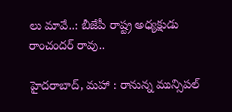లు మావే..: బీజేపీ రాష్ట్ర అధ్యక్షుడు రాంచందర్ రావు..

హైదరాబాద్, మహా : రానున్న మున్సిపల్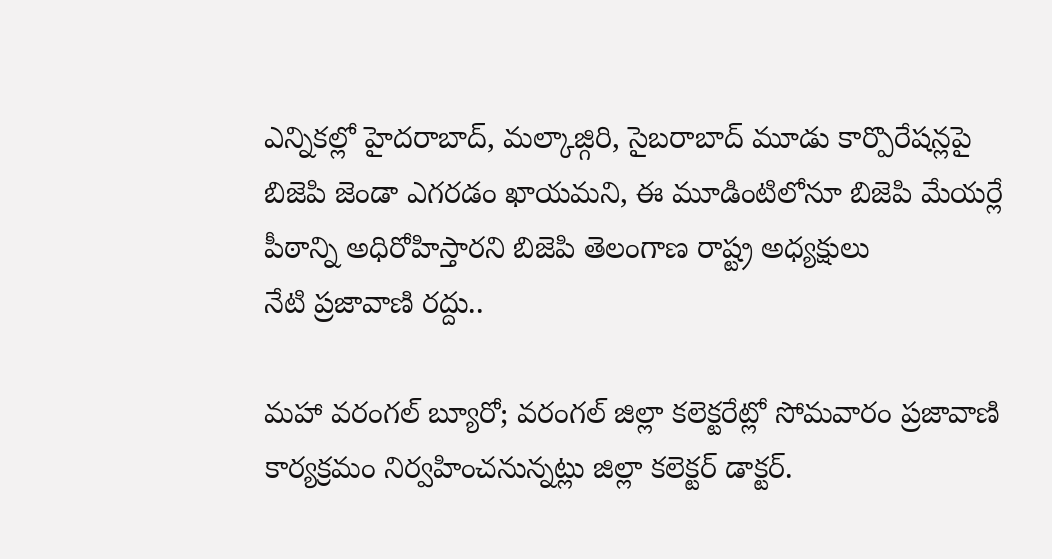ఎన్నికల్లో హైదరాబాద్, మల్కాజ్గిరి, సైబరాబాద్ మూడు కార్పొరేషన్లపై బిజెపి జెండా ఎగరడం ఖాయమని, ఈ మూడింటిలోనూ బిజెపి మేయర్లే పీఠాన్ని అధిరోహిస్తారని బిజెపి తెలంగాణ రాష్ట్ర అధ్యక్షులు
నేటి ప్రజావాణి రద్దు..

మహా వరంగల్ బ్యూరో; వరంగల్ జిల్లా కలెక్టరేట్లో సోమవారం ప్రజావాణి కార్యక్రమం నిర్వహించనున్నట్లు జిల్లా కలెక్టర్ డాక్టర్.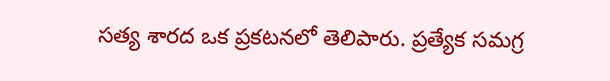సత్య శారద ఒక ప్రకటనలో తెలిపారు. ప్రత్యేక సమగ్ర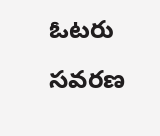ఓటరు సవరణ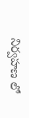నిర్వహణ లో